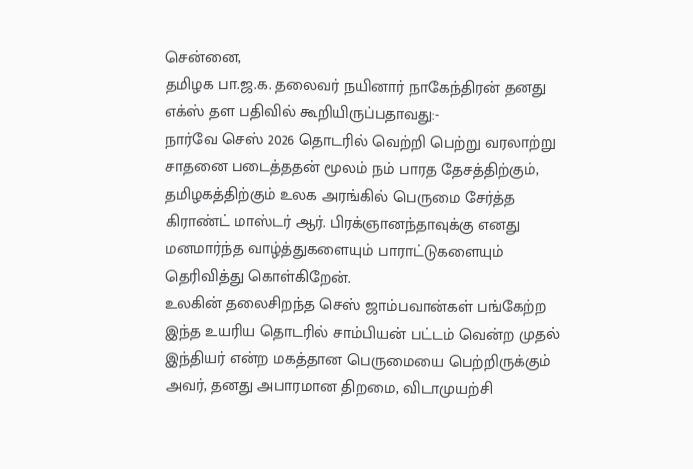சென்னை,
தமிழக பா.ஜ.க. தலைவர் நயினார் நாகேந்திரன் தனது எக்ஸ் தள பதிவில் கூறியிருப்பதாவது:-
நார்வே செஸ் 2026 தொடரில் வெற்றி பெற்று வரலாற்று சாதனை படைத்ததன் மூலம் நம் பாரத தேசத்திற்கும், தமிழகத்திற்கும் உலக அரங்கில் பெருமை சேர்த்த கிராண்ட் மாஸ்டர் ஆர். பிரக்ஞானந்தாவுக்கு எனது மனமார்ந்த வாழ்த்துகளையும் பாராட்டுகளையும் தெரிவித்து கொள்கிறேன்.
உலகின் தலைசிறந்த செஸ் ஜாம்பவான்கள் பங்கேற்ற இந்த உயரிய தொடரில் சாம்பியன் பட்டம் வென்ற முதல் இந்தியர் என்ற மகத்தான பெருமையை பெற்றிருக்கும் அவர், தனது அபாரமான திறமை, விடாமுயற்சி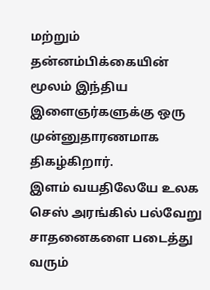மற்றும் தன்னம்பிக்கையின் மூலம் இந்திய இளைஞர்களுக்கு ஒரு முன்னுதாரணமாக திகழ்கிறார்.
இளம் வயதிலேயே உலக செஸ் அரங்கில் பல்வேறு சாதனைகளை படைத்து வரும்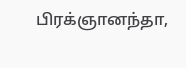பிரக்ஞானந்தா,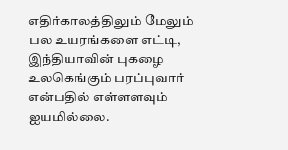எதிர்காலத்திலும் மேலும் பல உயரங்களை எட்டி, இந்தியாவின் புகழை உலகெங்கும் பரப்புவார் என்பதில் எள்ளளவும் ஐயமில்லை.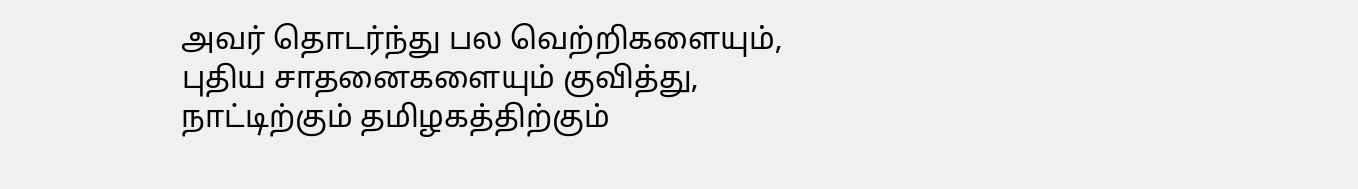அவர் தொடர்ந்து பல வெற்றிகளையும், புதிய சாதனைகளையும் குவித்து, நாட்டிற்கும் தமிழகத்திற்கும்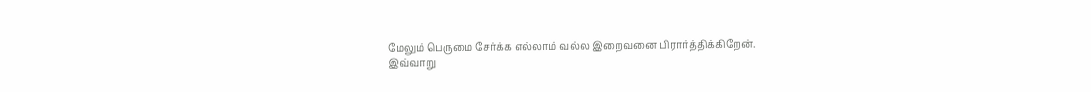மேலும் பெருமை சேர்க்க எல்லாம் வல்ல இறைவனை பிரார்த்திக்கிறேன்.
இவ்வாறு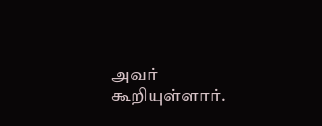அவர் கூறியுள்ளார்.